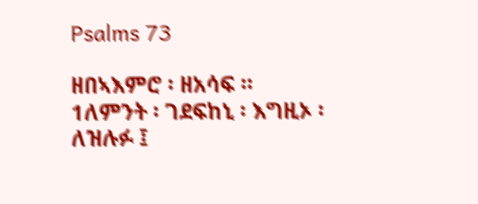Psalms 73

ዘበኣእምሮ ፡ ዘአሳፍ ።
1ለምንት ፡ ገደፍከኒ ፡ እግዚኦ ፡ ለዝሉፉ ፤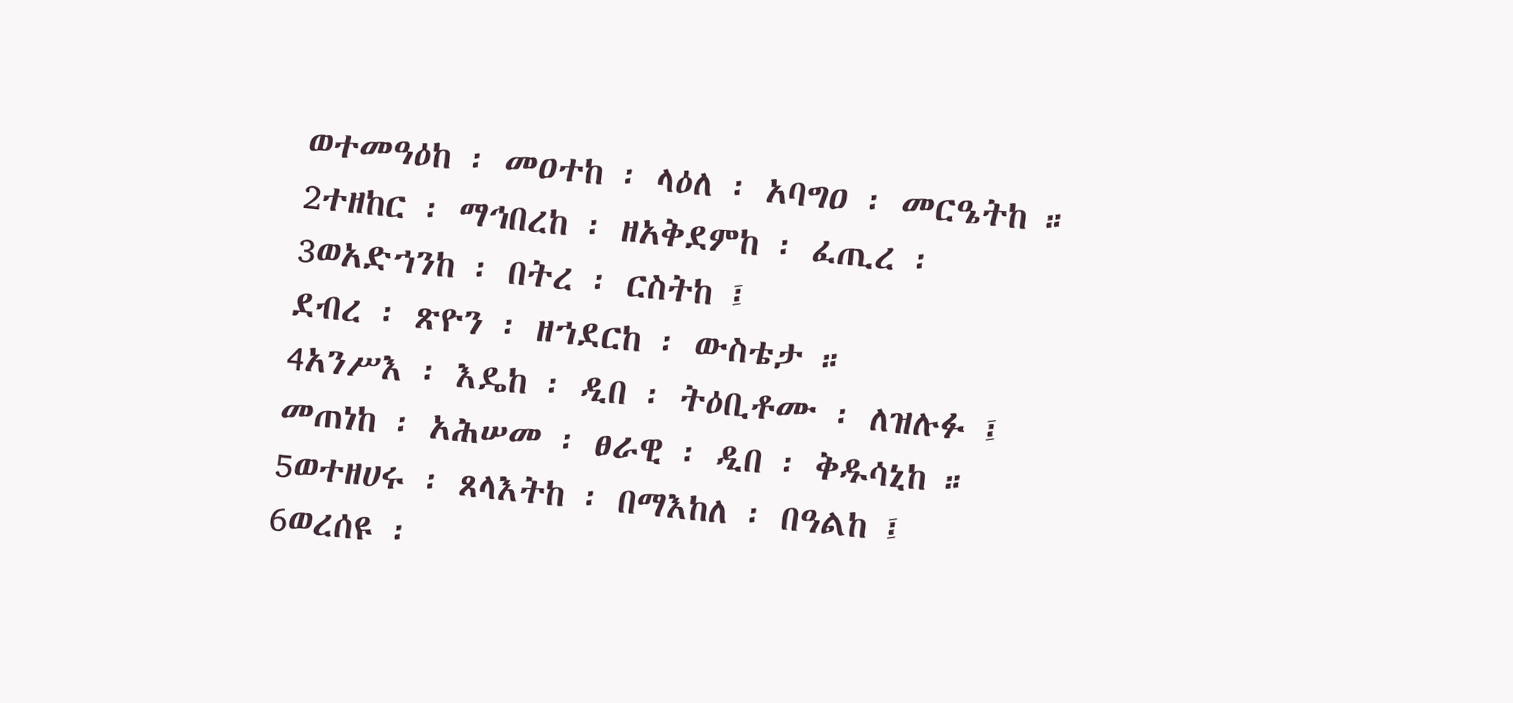ወተመዓዕከ ፡ መዐተከ ፡ ላዕለ ፡ አባግዐ ፡ መርዔትከ ።
2ተዘከር ፡ ማኅበረከ ፡ ዘአቅደምከ ፡ ፈጢረ ፡
3ወአድኀንከ ፡ በትረ ፡ ርስትከ ፤
ደብረ ፡ ጽዮን ፡ ዘኀደርከ ፡ ውስቴታ ።
4አንሥእ ፡ እዴከ ፡ ዲበ ፡ ትዕቢቶሙ ፡ ለዝሉፉ ፤
መጠነከ ፡ አሕሠመ ፡ ፀራዊ ፡ ዲበ ፡ ቅዱሳኒከ ።
5ወተዘሀሩ ፡ ጸላእትከ ፡ በማእከለ ፡ በዓልከ ፤
6ወረሰዩ ፡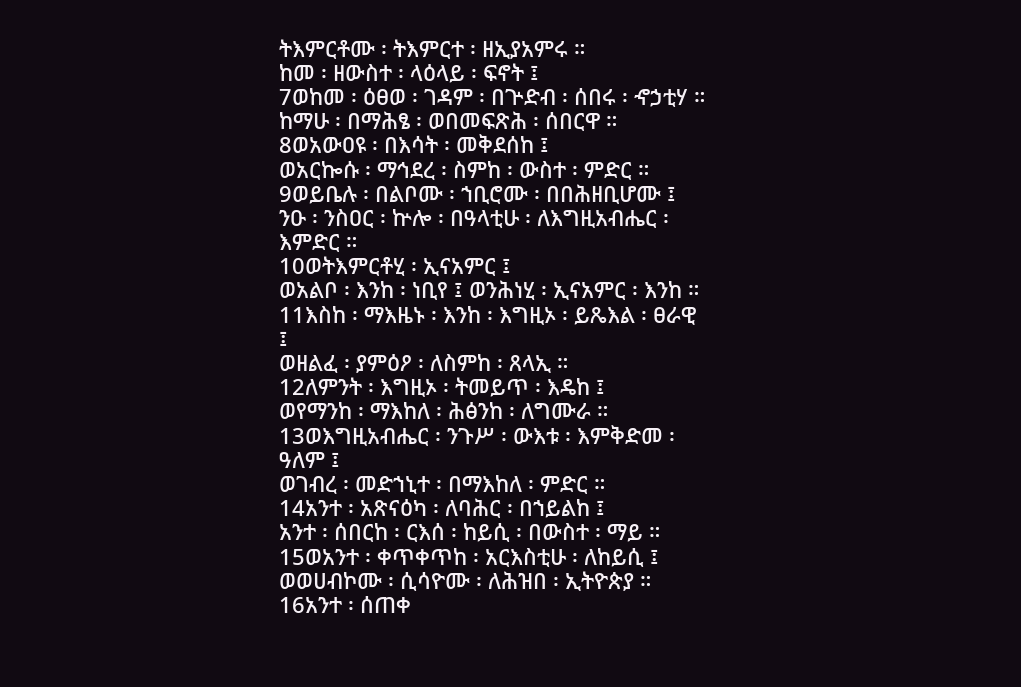ትእምርቶሙ ፡ ትእምርተ ፡ ዘኢያአምሩ ።
ከመ ፡ ዘውስተ ፡ ላዕላይ ፡ ፍኖት ፤
7ወከመ ፡ ዕፀወ ፡ ገዳም ፡ በጕድብ ፡ ሰበሩ ፡ ኆኃቲሃ ።
ከማሁ ፡ በማሕፄ ፡ ወበመፍጽሕ ፡ ሰበርዋ ።
8ወአውዐዩ ፡ በእሳት ፡ መቅደሰከ ፤
ወአርኰሱ ፡ ማኅደረ ፡ ስምከ ፡ ውስተ ፡ ምድር ።
9ወይቤሉ ፡ በልቦሙ ፡ ኀቢሮሙ ፡ በበሕዘቢሆሙ ፤
ንዑ ፡ ንስዐር ፡ ኵሎ ፡ በዓላቲሁ ፡ ለእግዚአብሔር ፡ እምድር ።
10ወትእምርቶሂ ፡ ኢናአምር ፤
ወአልቦ ፡ እንከ ፡ ነቢየ ፤ ወንሕነሂ ፡ ኢናአምር ፡ እንከ ።
11እስከ ፡ ማእዜኑ ፡ እንከ ፡ እግዚኦ ፡ ይጼእል ፡ ፀራዊ ፤
ወዘልፈ ፡ ያምዕዖ ፡ ለስምከ ፡ ጸላኢ ።
12ለምንት ፡ እግዚኦ ፡ ትመይጥ ፡ እዴከ ፤
ወየማንከ ፡ ማእከለ ፡ ሕፅንከ ፡ ለግሙራ ።
13ወእግዚአብሔር ፡ ንጉሥ ፡ ውእቱ ፡ እምቅድመ ፡ ዓለም ፤
ወገብረ ፡ መድኀኒተ ፡ በማእከለ ፡ ምድር ።
14አንተ ፡ አጽናዕካ ፡ ለባሕር ፡ በኀይልከ ፤
አንተ ፡ ሰበርከ ፡ ርእሰ ፡ ከይሲ ፡ በውስተ ፡ ማይ ።
15ወአንተ ፡ ቀጥቀጥከ ፡ አርእስቲሁ ፡ ለከይሲ ፤
ወወሀብኮሙ ፡ ሲሳዮሙ ፡ ለሕዝበ ፡ ኢትዮጵያ ።
16አንተ ፡ ሰጠቀ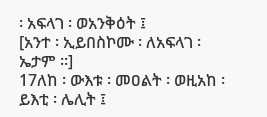፡ አፍላገ ፡ ወአንቅዕት ፤
[አንተ ፡ ኢይበስኮሙ ፡ ለአፍላገ ፡ ኤታም ።]
17ለከ ፡ ውእቱ ፡ መዐልት ፡ ወዚአከ ፡ ይእቲ ፡ ሌሊት ፤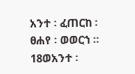አንተ ፡ ፈጠርከ ፡ ፀሐየ ፡ ወወርኀ ።
18ወአንተ ፡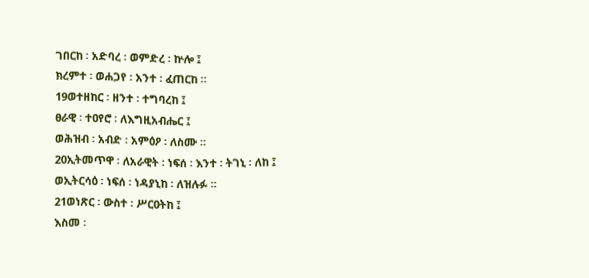ገበርከ ፡ አድባረ ፡ ወምድረ ፡ ኵሎ ፤
ክረምተ ፡ ወሐጋየ ፡ አንተ ፡ ፈጠርከ ።
19ወተዘከር ፡ ዘንተ ፡ ተግባረከ ፤
ፀራዊ ፡ ተዐየሮ ፡ ለእግዚአብሔር ፤
ወሕዝብ ፡ አብድ ፡ አምዕዖ ፡ ለስሙ ።
20ኢትመጥዋ ፡ ለአራዊት ፡ ነፍሰ ፡ እንተ ፡ ትገኒ ፡ ለከ ፤
ወኢትርሳዕ ፡ ነፍሰ ፡ ነዳያኒከ ፡ ለዝሉፉ ።
21ወነጽር ፡ ውስተ ፡ ሥርዐትከ ፤
እስመ ፡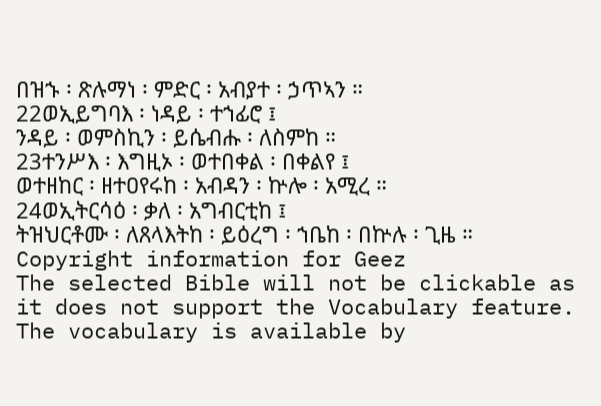በዝኁ ፡ ጽሉማነ ፡ ምድር ፡ አብያተ ፡ ኃጥኣን ።
22ወኢይግባእ ፡ ነዳይ ፡ ተኀፊሮ ፤
ንዳይ ፡ ወምስኪን ፡ ይሴብሑ ፡ ለስምከ ።
23ተንሥእ ፡ እግዚኦ ፡ ወተበቀል ፡ በቀልየ ፤
ወተዘከር ፡ ዘተዐየሩከ ፡ አብዳን ፡ ኵሎ ፡ አሚረ ።
24ወኢትርሳዕ ፡ ቃለ ፡ አግብርቲከ ፤
ትዝህርቶሙ ፡ ለጸላእትከ ፡ ይዕረግ ፡ ኀቤከ ፡ በኵሉ ፡ ጊዜ ።
Copyright information for Geez
The selected Bible will not be clickable as it does not support the Vocabulary feature. The vocabulary is available by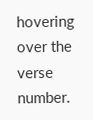hovering over the verse number.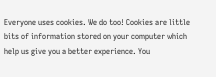Everyone uses cookies. We do too! Cookies are little bits of information stored on your computer which help us give you a better experience. You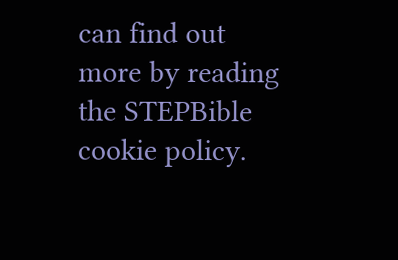can find out more by reading the STEPBible cookie policy.